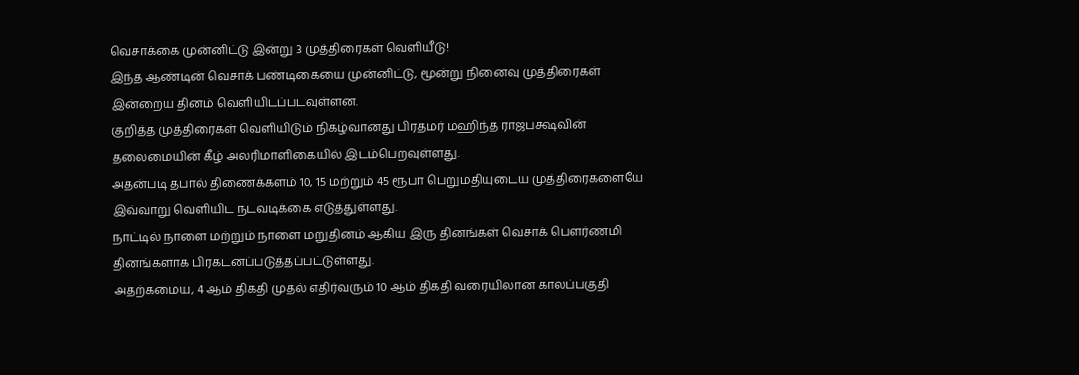வெசாக்கை முன்னிட்டு இன்று 3 முத்திரைகள் வெளியீடு!
இந்த ஆண்டின் வெசாக் பண்டிகையை முன்னிட்டு, மூன்று நினைவு முத்திரைகள் இன்றைய தினம் வெளியிடப்படவுள்ளன.
குறித்த முத்திரைகள் வெளியிடும் நிகழ்வானது பிரதமர் மஹிந்த ராஜபக்ஷவின் தலைமையின் கீழ் அலரிமாளிகையில் இடம்பெறவுள்ளது.
அதன்படி தபால் திணைக்களம் 10, 15 மற்றும் 45 ரூபா பெறுமதியுடைய முத்திரைகளையே இவ்வாறு வெளியிட நடவடிக்கை எடுத்துள்ளது.
நாட்டில் நாளை மற்றும் நாளை மறுதினம் ஆகிய இரு தினங்கள் வெசாக் பௌர்ணமி தினங்களாக பிரகடனப்படுத்தப்பட்டுள்ளது.
அதற்கமைய, 4 ஆம் திகதி முதல் எதிர்வரும் 10 ஆம் திகதி வரையிலான காலப்பகுதி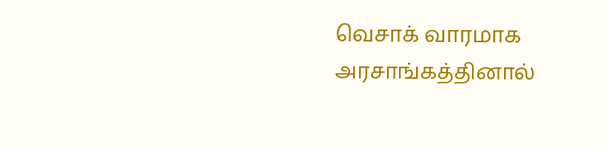வெசாக் வாரமாக அரசாங்கத்தினால்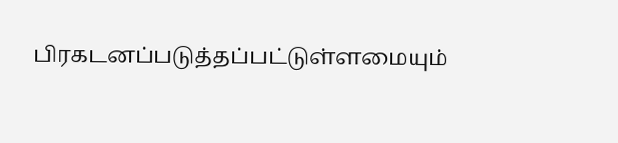பிரகடனப்படுத்தப்பட்டுள்ளமையும்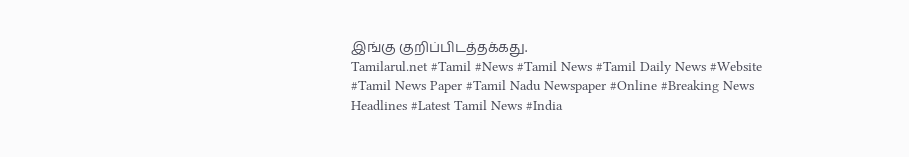இங்கு குறிப்பிடத்தக்கது.
Tamilarul.net #Tamil #News #Tamil News #Tamil Daily News #Website #Tamil News Paper #Tamil Nadu Newspaper #Online #Breaking News Headlines #Latest Tamil News #India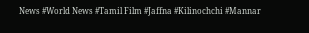News #World News #Tamil Film #Jaffna #Kilinochchi #Mannar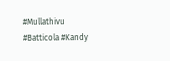#Mullathivu #Batticola #Kandy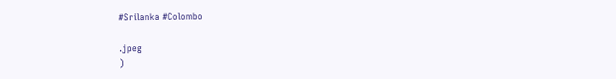#Srilanka #Colombo

.jpeg
)